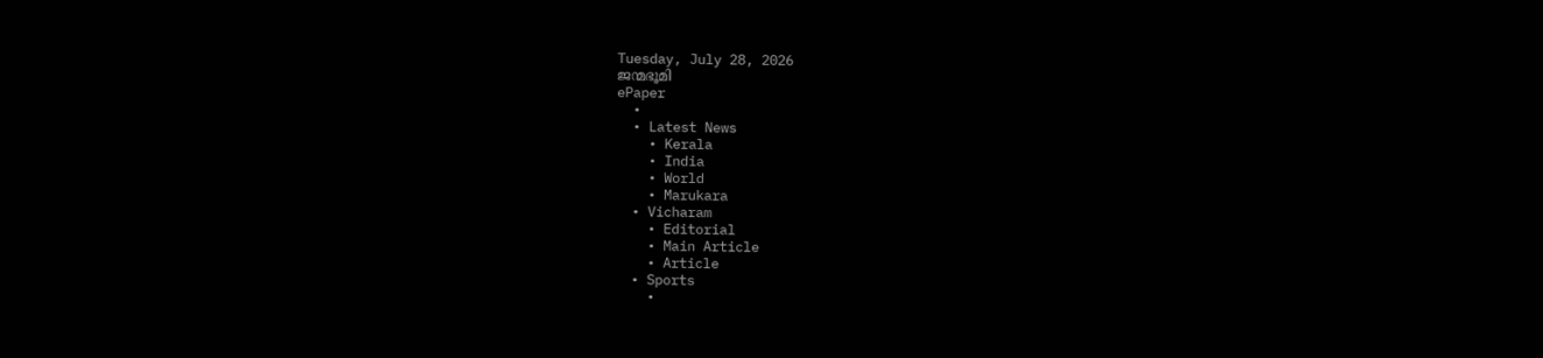Tuesday, July 28, 2026
ജന്മഭൂമി
ePaper
  •
  • Latest News
    • Kerala
    • India
    • World
    • Marukara
  • Vicharam
    • Editorial
    • Main Article
    • Article
  • Sports
    •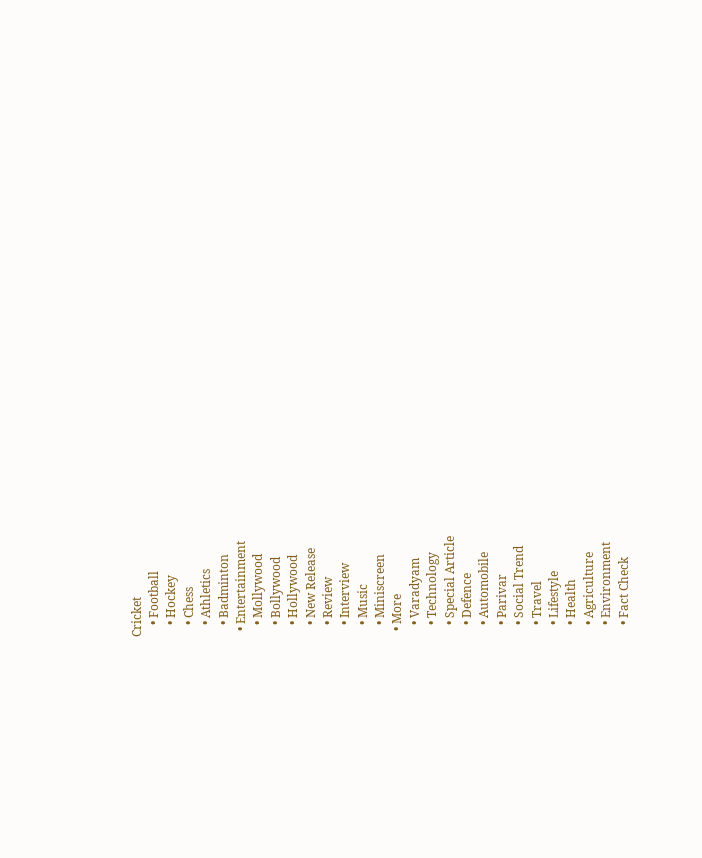Cricket
    • Football
    • Hockey
    • Chess
    • Athletics
    • Badminton
  • Entertainment
    • Mollywood
    • Bollywood
    • Hollywood
    • New Release
    • Review
    • Interview
    • Music
    • Miniscreen
  • More
    • Varadyam
    • Technology
    • Special Article
    • Defence
    • Automobile
    • Parivar
    • Social Trend
    • Travel
    • Lifestyle
    • Health
    • Agriculture
    • Environment
    • Fact Check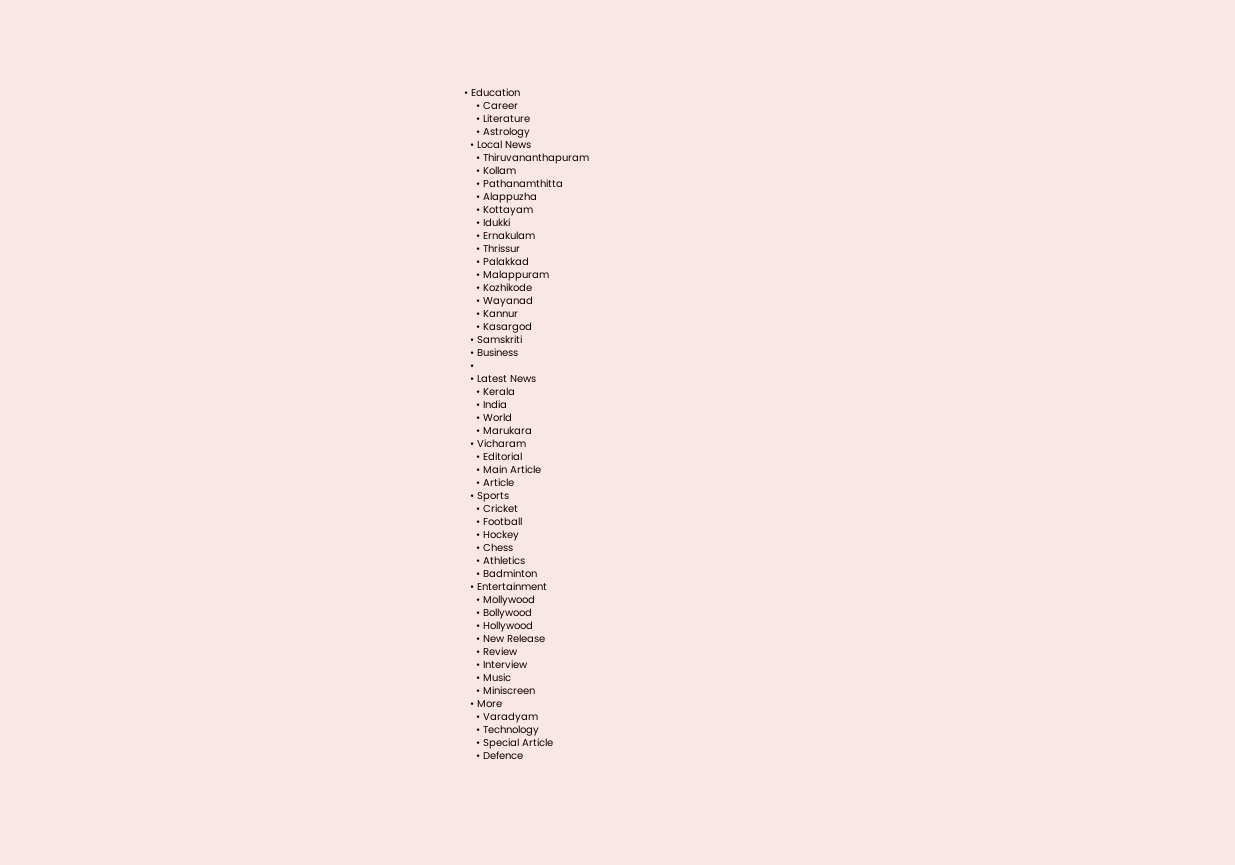• Education
    • Career
    • Literature
    • Astrology
  • Local News
    • Thiruvananthapuram
    • Kollam
    • Pathanamthitta
    • Alappuzha
    • Kottayam
    • Idukki
    • Ernakulam
    • Thrissur
    • Palakkad
    • Malappuram
    • Kozhikode
    • Wayanad
    • Kannur
    • Kasargod
  • Samskriti
  • Business
  •
  • Latest News
    • Kerala
    • India
    • World
    • Marukara
  • Vicharam
    • Editorial
    • Main Article
    • Article
  • Sports
    • Cricket
    • Football
    • Hockey
    • Chess
    • Athletics
    • Badminton
  • Entertainment
    • Mollywood
    • Bollywood
    • Hollywood
    • New Release
    • Review
    • Interview
    • Music
    • Miniscreen
  • More
    • Varadyam
    • Technology
    • Special Article
    • Defence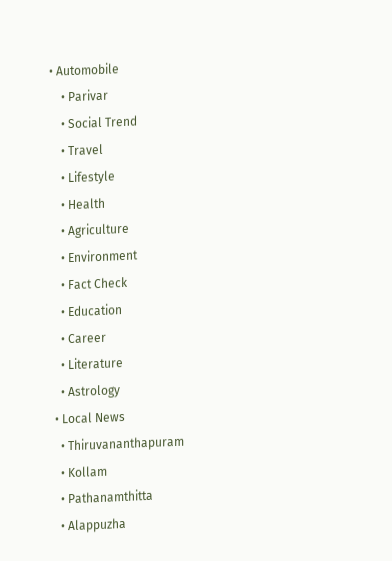• Automobile
    • Parivar
    • Social Trend
    • Travel
    • Lifestyle
    • Health
    • Agriculture
    • Environment
    • Fact Check
    • Education
    • Career
    • Literature
    • Astrology
  • Local News
    • Thiruvananthapuram
    • Kollam
    • Pathanamthitta
    • Alappuzha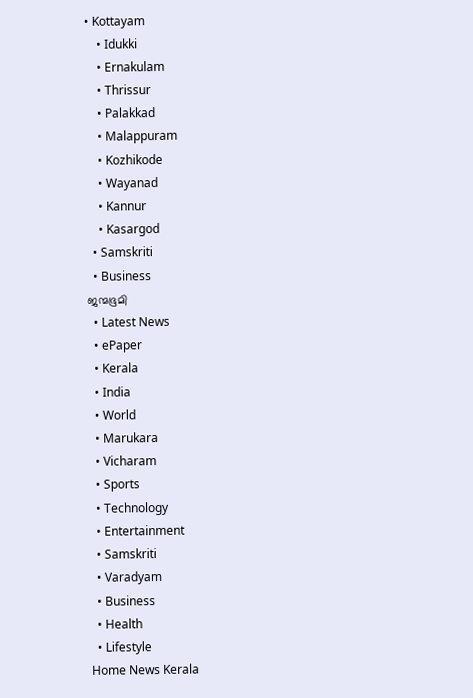• Kottayam
    • Idukki
    • Ernakulam
    • Thrissur
    • Palakkad
    • Malappuram
    • Kozhikode
    • Wayanad
    • Kannur
    • Kasargod
  • Samskriti
  • Business
ജന്മഭൂമി
  • Latest News
  • ePaper
  • Kerala
  • India
  • World
  • Marukara
  • Vicharam
  • Sports
  • Technology
  • Entertainment
  • Samskriti
  • Varadyam
  • Business
  • Health
  • Lifestyle
Home News Kerala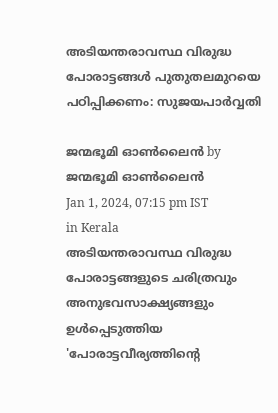അടിയന്തരാവസ്ഥ വിരുദ്ധ പോരാട്ടങ്ങള്‍ പുതുതലമുറയെ പഠിപ്പിക്കണം: സുജയപാര്‍വ്വതി

ജന്മഭൂമി ഓണ്‍ലൈന്‍ by ജന്മഭൂമി ഓണ്‍ലൈന്‍
Jan 1, 2024, 07:15 pm IST
in Kerala
അടിയന്തരാവസ്ഥ വിരുദ്ധ പോരാട്ടങ്ങളുടെ ചരിത്രവും അനുഭവസാക്ഷ്യങ്ങളും ഉള്‍പ്പെടുത്തിയ 'പോരാട്ടവീര്യത്തിന്റെ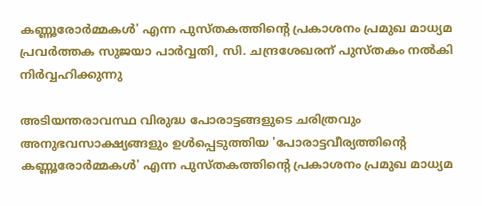കണ്ണൂരോര്‍മ്മകള്‍' എന്ന പുസ്തകത്തിന്റെ പ്രകാശനം പ്രമുഖ മാധ്യമ പ്രവര്‍ത്തക സുജയാ പാര്‍വ്വതി, സി. ചന്ദ്രശേഖരന് പുസ്തകം നല്‍കി നിര്‍വ്വഹിക്കുന്നു

അടിയന്തരാവസ്ഥ വിരുദ്ധ പോരാട്ടങ്ങളുടെ ചരിത്രവും അനുഭവസാക്ഷ്യങ്ങളും ഉള്‍പ്പെടുത്തിയ 'പോരാട്ടവീര്യത്തിന്റെ കണ്ണൂരോര്‍മ്മകള്‍' എന്ന പുസ്തകത്തിന്റെ പ്രകാശനം പ്രമുഖ മാധ്യമ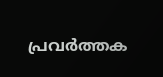പ്രവര്‍ത്തക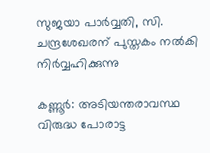സുജയാ പാര്‍വ്വതി, സി. ചന്ദ്രശേഖരന് പുസ്തകം നല്‍കി നിര്‍വ്വഹിക്കുന്നു

കണ്ണൂര്‍: അടിയന്തരാവസ്ഥ വിരുദ്ധ പോരാട്ട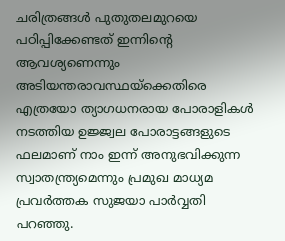ചരിത്രങ്ങള്‍ പുതുതലമുറയെ പഠിപ്പിക്കേണ്ടത് ഇന്നിന്റെ ആവശ്യണെന്നും അടിയന്തരാവസ്ഥയ്‌ക്കെതിരെ എത്രയോ ത്യാഗധനരായ പോരാളികള്‍ നടത്തിയ ഉജ്ജ്വല പോരാട്ടങ്ങളുടെ ഫലമാണ് നാം ഇന്ന് അനുഭവിക്കുന്ന സ്വാതന്ത്ര്യമെന്നും പ്രമുഖ മാധ്യമ പ്രവര്‍ത്തക സുജയാ പാര്‍വ്വതി പറഞ്ഞു.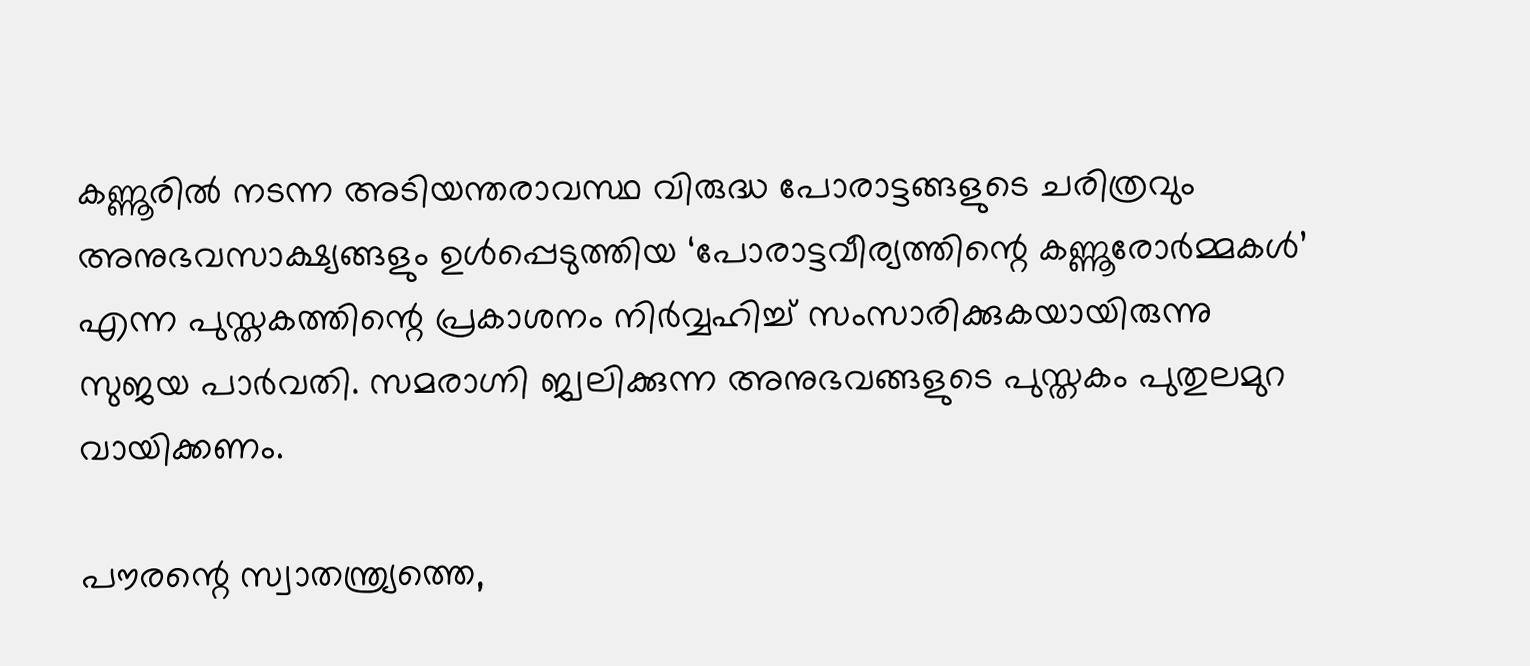കണ്ണൂരില്‍ നടന്ന അടിയന്തരാവസ്ഥ വിരുദ്ധ പോരാട്ടങ്ങളുടെ ചരിത്രവും അനുഭവസാക്ഷ്യങ്ങളും ഉള്‍പ്പെടുത്തിയ ‘പോരാട്ടവീര്യത്തിന്റെ കണ്ണൂരോര്‍മ്മകള്‍’ എന്ന പുസ്തകത്തിന്റെ പ്രകാശനം നിര്‍വ്വഹിച്ച് സംസാരിക്കുകയായിരുന്നു സുജയ പാര്‍വതി. സമരാഗ്നി ജ്വലിക്കുന്ന അനുഭവങ്ങളുടെ പുസ്തകം പുതുലമുറ വായിക്കണം.

പൗരന്റെ സ്വാതന്ത്ര്യത്തെ,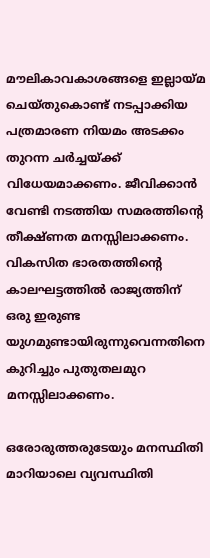മൗലികാവകാശങ്ങളെ ഇല്ലായ്‌മ ചെയ്തുകൊണ്ട് നടപ്പാക്കിയ പത്രമാരണ നിയമം അടക്കം തുറന്ന ചര്‍ച്ചയ്‌ക്ക് വിധേയമാക്കണം. ജീവിക്കാന്‍ വേണ്ടി നടത്തിയ സമരത്തിന്റെ തീക്ഷ്ണത മനസ്സിലാക്കണം. വികസിത ഭാരതത്തിന്റെ കാലഘട്ടത്തില്‍ രാജ്യത്തിന് ഒരു ഇരുണ്ട യുഗമുണ്ടായിരുന്നുവെന്നതിനെ കുറിച്ചും പുതുതലമുറ മനസ്സിലാക്കണം.

ഒരോരുത്തരുടേയും മനസ്ഥിതി മാറിയാലെ വ്യവസ്ഥിതി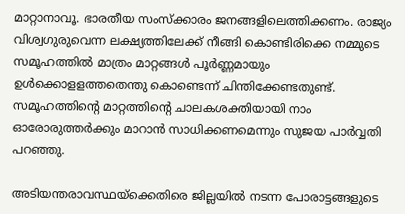മാറ്റാനാവൂ. ഭാരതീയ സംസ്‌ക്കാരം ജനങ്ങളിലെത്തിക്കണം. രാജ്യം വിശ്വഗുരുവെന്ന ലക്ഷ്യത്തിലേക്ക് നീങ്ങി കൊണ്ടിരിക്കെ നമ്മുടെ സമൂഹത്തില്‍ മാത്രം മാറ്റങ്ങള്‍ പൂര്‍ണ്ണമായും ഉള്‍ക്കൊളളത്തതെന്തു കൊണ്ടെന്ന് ചിന്തിക്കേണ്ടതുണ്ട്. സമൂഹത്തിന്റെ മാറ്റത്തിന്റെ ചാലകശക്തിയായി നാം ഓരോരുത്തര്‍ക്കും മാറാന്‍ സാധിക്കണമെന്നും സുജയ പാര്‍വ്വതി പറഞ്ഞു.

അടിയന്തരാവസ്ഥയ്‌ക്കെതിരെ ജില്ലയില്‍ നടന്ന പോരാട്ടങ്ങളുടെ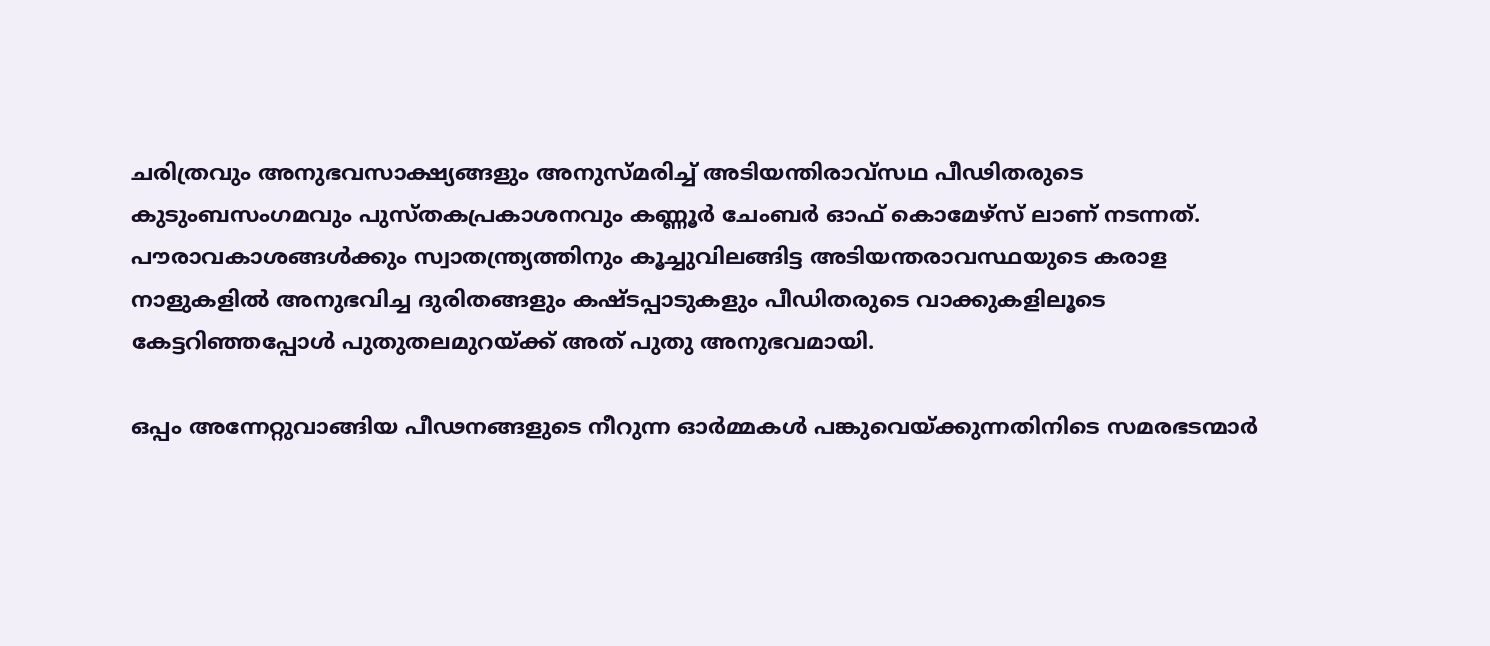ചരിത്രവും അനുഭവസാക്ഷ്യങ്ങളും അനുസ്മരിച്ച് അടിയന്തിരാവ്‌സഥ പീഢിതരുടെ കുടുംബസംഗമവും പുസ്തകപ്രകാശനവും കണ്ണൂര്‍ ചേംബര്‍ ഓഫ് കൊമേഴ്സ് ലാണ് നടന്നത്.  പൗരാവകാശങ്ങള്‍ക്കും സ്വാതന്ത്ര്യത്തിനും കൂച്ചുവിലങ്ങിട്ട അടിയന്തരാവസ്ഥയുടെ കരാള നാളുകളില്‍ അനുഭവിച്ച ദുരിതങ്ങളും കഷ്ടപ്പാടുകളും പീഡിതരുടെ വാക്കുകളിലൂടെ കേട്ടറിഞ്ഞപ്പോള്‍ പുതുതലമുറയ്‌ക്ക് അത് പുതു അനുഭവമായി.

ഒപ്പം അന്നേറ്റുവാങ്ങിയ പീഢനങ്ങളുടെ നീറുന്ന ഓര്‍മ്മകള്‍ പങ്കുവെയ്‌ക്കുന്നതിനിടെ സമരഭടന്മാര്‍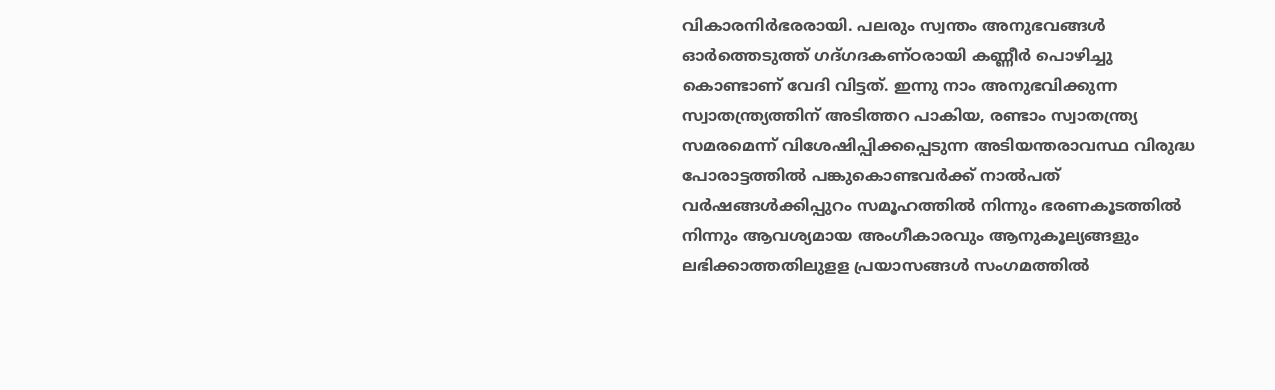വികാരനിര്‍ഭരരായി. പലരും സ്വന്തം അനുഭവങ്ങള്‍ ഓര്‍ത്തെടുത്ത് ഗദ്ഗദകണ്ഠരായി കണ്ണീര്‍ പൊഴിച്ചു കൊണ്ടാണ് വേദി വിട്ടത്. ഇന്നു നാം അനുഭവിക്കുന്ന സ്വാതന്ത്ര്യത്തിന് അടിത്തറ പാകിയ, രണ്ടാം സ്വാതന്ത്ര്യ സമരമെന്ന് വിശേഷിപ്പിക്കപ്പെടുന്ന അടിയന്തരാവസ്ഥ വിരുദ്ധ പോരാട്ടത്തില്‍ പങ്കുകൊണ്ടവര്‍ക്ക് നാല്‍പത് വര്‍ഷങ്ങള്‍ക്കിപ്പുറം സമൂഹത്തില്‍ നിന്നും ഭരണകൂടത്തില്‍ നിന്നും ആവശ്യമായ അംഗീകാരവും ആനുകൂല്യങ്ങളും ലഭിക്കാത്തതിലുളള പ്രയാസങ്ങള്‍ സംഗമത്തില്‍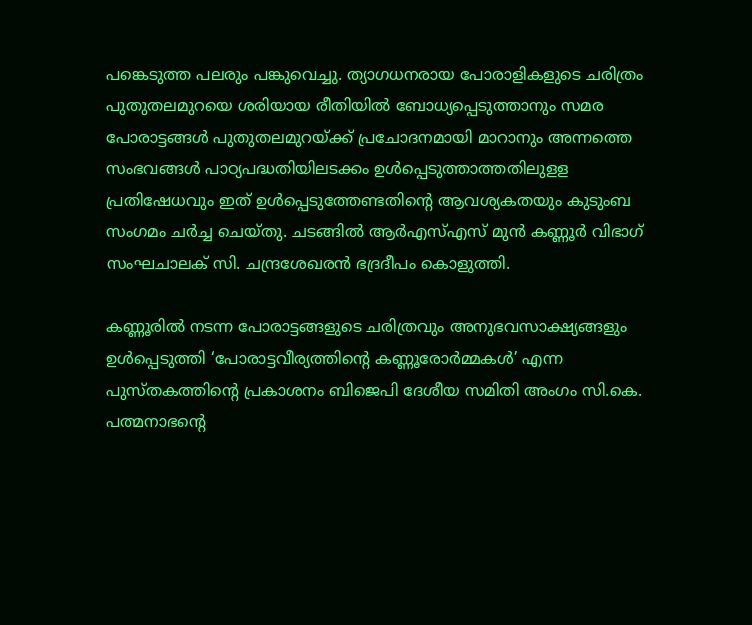പങ്കെടുത്ത പലരും പങ്കുവെച്ചു. ത്യാഗധനരായ പോരാളികളുടെ ചരിത്രം പുതുതലമുറയെ ശരിയായ രീതിയില്‍ ബോധ്യപ്പെടുത്താനും സമര പോരാട്ടങ്ങള്‍ പുതുതലമുറയ്‌ക്ക് പ്രചോദനമായി മാറാനും അന്നത്തെ സംഭവങ്ങള്‍ പാഠ്യപദ്ധതിയിലടക്കം ഉള്‍പ്പെടുത്താത്തതിലുളള പ്രതിഷേധവും ഇത് ഉള്‍പ്പെടുത്തേണ്ടതിന്റെ ആവശ്യകതയും കുടുംബ സംഗമം ചര്‍ച്ച ചെയ്തു. ചടങ്ങില്‍ ആര്‍എസ്എസ് മുന്‍ കണ്ണൂര്‍ വിഭാഗ് സംഘചാലക് സി. ചന്ദ്രശേഖരന്‍ ഭദ്രദീപം കൊളുത്തി.

കണ്ണൂരില്‍ നടന്ന പോരാട്ടങ്ങളുടെ ചരിത്രവും അനുഭവസാക്ഷ്യങ്ങളും ഉള്‍പ്പെടുത്തി ‘പോരാട്ടവീര്യത്തിന്റെ കണ്ണൂരോര്‍മ്മകള്‍’ എന്ന പുസ്തകത്തിന്റെ പ്രകാശനം ബിജെപി ദേശീയ സമിതി അംഗം സി.കെ. പത്മനാഭന്റെ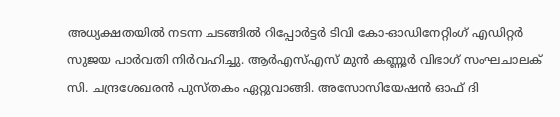അധ്യക്ഷതയില്‍ നടന്ന ചടങ്ങില്‍ റിപ്പോര്‍ട്ടര്‍ ടിവി കോ-ഓഡിനേറ്റിംഗ് എഡിറ്റര്‍ സുജയ പാര്‍വതി നിര്‍വഹിച്ചു. ആര്‍എസ്എസ് മുന്‍ കണ്ണൂര്‍ വിഭാഗ് സംഘചാലക് സി. ചന്ദ്രശേഖരന്‍ പുസ്തകം ഏറ്റുവാങ്ങി. അസോസിയേഷന്‍ ഓഫ് ദി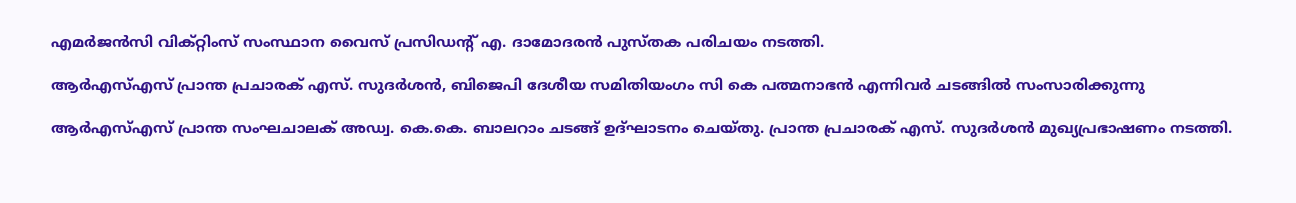എമര്‍ജന്‍സി വിക്റ്റിംസ് സംസ്ഥാന വൈസ് പ്രസിഡന്റ് എ. ദാമോദരന്‍ പുസ്തക പരിചയം നടത്തി.

ആര്‍എസ്എസ് പ്രാന്ത പ്രചാരക് എസ്. സുദര്‍ശന്‍, ബിജെപി ദേശീയ സമിതിയംഗം സി കെ പത്മനാഭന്‍ എന്നിവര്‍ ചടങ്ങില്‍ സംസാരിക്കുന്നു

ആര്‍എസ്എസ് പ്രാന്ത സംഘചാലക് അഡ്വ. കെ.കെ. ബാലറാം ചടങ്ങ് ഉദ്ഘാടനം ചെയ്തു. പ്രാന്ത പ്രചാരക് എസ്. സുദര്‍ശന്‍ മുഖ്യപ്രഭാഷണം നടത്തി.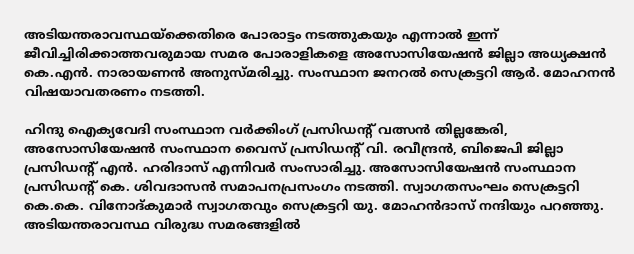അടിയന്തരാവസ്ഥയ്‌ക്കെതിരെ പോരാട്ടം നടത്തുകയും എന്നാല്‍ ഇന്ന് ജീവിച്ചിരിക്കാത്തവരുമായ സമര പോരാളികളെ അസോസിയേഷന്‍ ജില്ലാ അധ്യക്ഷന്‍ കെ.എന്‍. നാരായണന്‍ അനുസ്മരിച്ചു. സംസ്ഥാന ജനറല്‍ സെക്രട്ടറി ആര്‍. മോഹനന്‍ വിഷയാവതരണം നടത്തി.

ഹിന്ദു ഐക്യവേദി സംസ്ഥാന വര്‍ക്കിംഗ് പ്രസിഡന്റ് വത്സന്‍ തില്ലങ്കേരി, അസോസിയേഷന്‍ സംസ്ഥാന വൈസ് പ്രസിഡന്റ് വി. രവീന്ദ്രന്‍, ബിജെപി ജില്ലാ പ്രസിഡന്റ് എന്‍. ഹരിദാസ് എന്നിവര്‍ സംസാരിച്ചു. അസോസിയേഷന്‍ സംസ്ഥാന പ്രസിഡന്റ് കെ. ശിവദാസന്‍ സമാപനപ്രസംഗം നടത്തി. സ്വാഗതസംഘം സെക്രട്ടറി കെ.കെ. വിനോദ്കുമാര്‍ സ്വാഗതവും സെക്രട്ടറി യു. മോഹന്‍ദാസ് നന്ദിയും പറഞ്ഞു. അടിയന്തരാവസ്ഥ വിരുദ്ധ സമരങ്ങളില്‍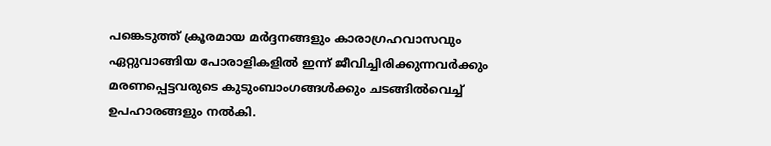പങ്കെടുത്ത് ക്രൂരമായ മര്‍ദ്ദനങ്ങളും കാരാഗ്രഹവാസവും ഏറ്റുവാങ്ങിയ പോരാളികളില്‍ ഇന്ന് ജീവിച്ചിരിക്കുന്നവര്‍ക്കും മരണപ്പെട്ടവരുടെ കുടുംബാംഗങ്ങള്‍ക്കും ചടങ്ങില്‍വെച്ച് ഉപഹാരങ്ങളും നല്‍കി.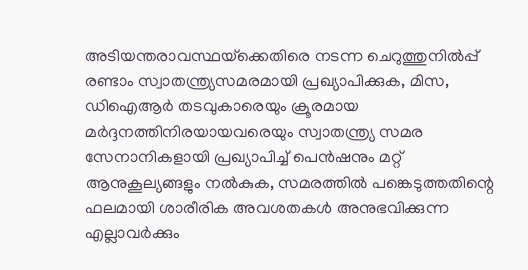അടിയന്തരാവസ്ഥയ്‌ക്കെതിരെ നടന്ന ചെറുത്തുനില്‍പ്പ് രണ്ടാം സ്വാതന്ത്ര്യസമരമായി പ്രഖ്യാപിക്കുക, മിസ, ഡിഐആര്‍ തടവുകാരെയും ക്രൂരമായ മര്‍ദ്ദനത്തിനിരയായവരെയും സ്വാതന്ത്ര്യ സമര സേനാനികളായി പ്രഖ്യാപിച്ച് പെന്‍ഷനും മറ്റ് ആനുകൂല്യങ്ങളും നല്‍കുക, സമരത്തില്‍ പങ്കെടുത്തതിന്റെ ഫലമായി ശാരീരിക അവശതകള്‍ അനുഭവിക്കുന്ന എല്ലാവര്‍ക്കും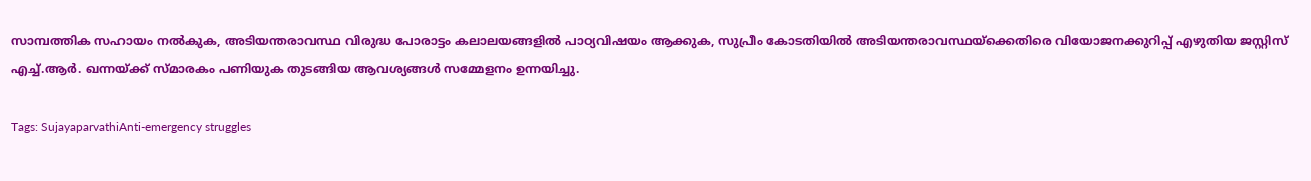സാമ്പത്തിക സഹായം നല്‍കുക, അടിയന്തരാവസ്ഥ വിരുദ്ധ പോരാട്ടം കലാലയങ്ങളില്‍ പാഠ്യവിഷയം ആക്കുക, സുപ്രീം കോടതിയില്‍ അടിയന്തരാവസ്ഥയ്‌ക്കെതിരെ വിയോജനക്കുറിപ്പ് എഴുതിയ ജസ്റ്റിസ് എച്ച്.ആര്‍. ഖന്നയ്‌ക്ക് സ്മാരകം പണിയുക തുടങ്ങിയ ആവശ്യങ്ങള്‍ സമ്മേളനം ഉന്നയിച്ചു.

Tags: SujayaparvathiAnti-emergency struggles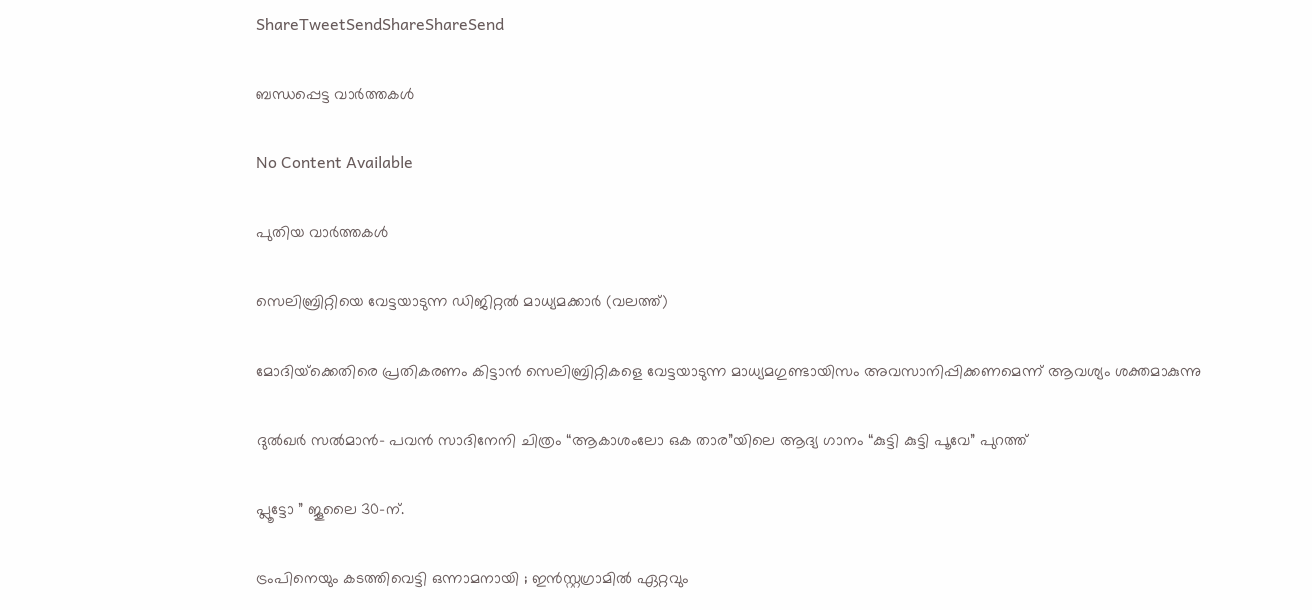ShareTweetSendShareShareSend

ബന്ധപ്പെട്ട വാര്‍ത്തകള്‍

No Content Available

പുതിയ വാര്‍ത്തകള്‍

സെലിബ്രിറ്റിയെ വേട്ടയാടുന്ന ഡിജിറ്റല്‍ മാധ്യമക്കാര്‍ (വലത്ത്)

മോദിയ്‌ക്കെതിരെ പ്രതികരണം കിട്ടാന്‍ സെലിബ്രിറ്റികളെ വേട്ടയാടുന്ന മാധ്യമഗുണ്ടായിസം അവസാനിപ്പിക്കണമെന്ന് ആവശ്യം ശക്തമാകുന്നു

ദുൽഖർ സൽമാൻ- പവൻ സാദിനേനി ചിത്രം “ആകാശംലോ ഒക താര”യിലെ ആദ്യ ഗാനം “കുട്ടി കുട്ടി പൂവേ” പുറത്ത്

പ്ലൂട്ടോ ” ജൂലൈ 30-ന്.

ട്രംപിനെയും കടത്തിവെട്ടി ഒന്നാമനായി ; ഇൻസ്റ്റഗ്രാമിൽ ഏറ്റവും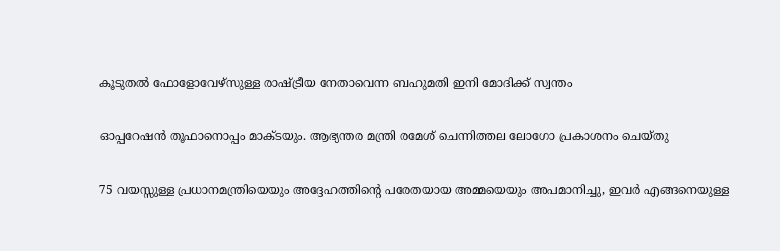കൂടുതൽ ഫോളോവേഴ്‌സുള്ള രാഷ്‌ട്രീയ നേതാവെന്ന ബഹുമതി ഇനി മോദിക്ക് സ്വന്തം

ഓപ്പറേഷൻ തൂഫാനൊപ്പം മാക്ടയും. ആഭ്യന്തര മന്ത്രി രമേശ് ചെന്നിത്തല ലോഗോ പ്രകാശനം ചെയ്തു

75 വയസ്സുള്ള പ്രധാനമന്ത്രിയെയും അദ്ദേഹത്തിന്റെ പരേതയായ അമ്മയെയും അപമാനിച്ചു, ഇവർ എങ്ങനെയുള്ള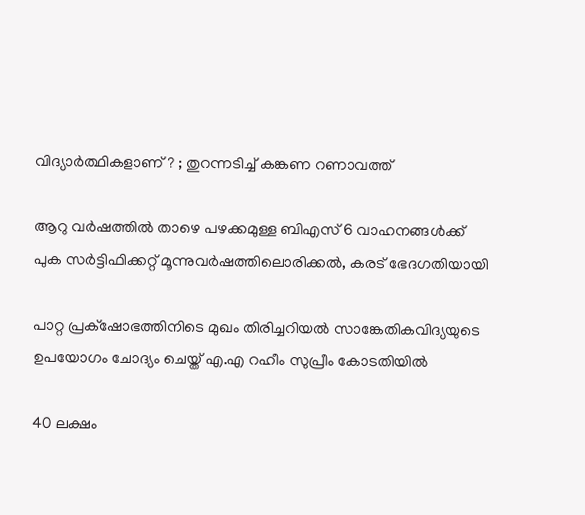വിദ്യാർത്ഥികളാണ് ? ; തുറന്നടിച്ച് കങ്കണ റണാവത്ത്

ആറു വര്‍ഷത്തില്‍ താഴെ പഴക്കമുള്ള ബിഎസ് 6 വാഹനങ്ങള്‍ക്ക് പുക സര്‍ട്ടിഫിക്കറ്റ് മൂന്നുവര്‍ഷത്തിലൊരിക്കല്‍, കരട് ഭേദഗതിയായി

പാറ്റ പ്രക്‌ഷോഭത്തിനിടെ മുഖം തിരിച്ചറിയല്‍ സാങ്കേതികവിദ്യയുടെ ഉപയോഗം ചോദ്യം ചെയ്ത് എ.എ റഹീം സുപ്രീം കോടതിയില്‍

40 ലക്ഷം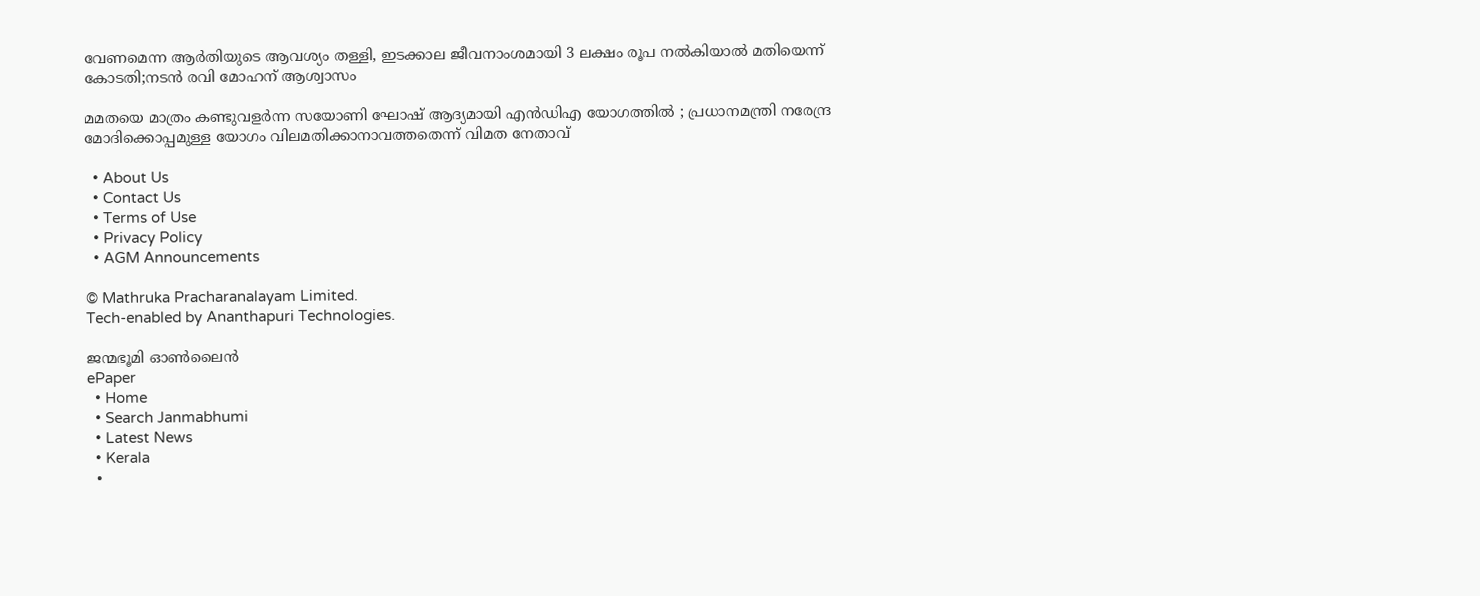വേണമെന്ന ആർതിയുടെ ആവശ്യം തള്ളി, ഇടക്കാല ജീവനാംശമായി 3 ലക്ഷം രൂപ നൽകിയാൽ മതിയെന്ന് കോടതി;നടൻ രവി മോഹന് ആശ്വാസം

മമതയെ മാത്രം കണ്ടുവളർന്ന സയോണി ഘോഷ് ആദ്യമായി എൻ‌ഡി‌എ യോഗത്തിൽ ; പ്രധാനമന്ത്രി നരേന്ദ്ര മോദിക്കൊപ്പമുള്ള യോഗം വിലമതിക്കാനാവത്തതെന്ന് വിമത നേതാവ്

  • About Us
  • Contact Us
  • Terms of Use
  • Privacy Policy
  • AGM Announcements

© Mathruka Pracharanalayam Limited.
Tech-enabled by Ananthapuri Technologies.

ജന്മഭൂമി ഓണ്‍ലൈന്‍
ePaper
  • Home
  • Search Janmabhumi
  • Latest News
  • Kerala
  •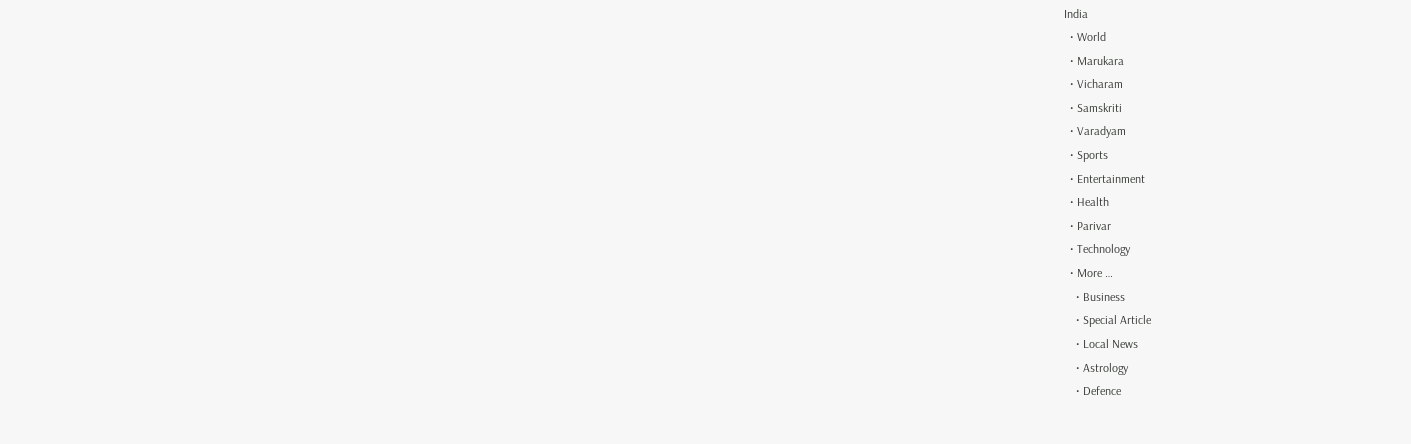India
  • World
  • Marukara
  • Vicharam
  • Samskriti
  • Varadyam
  • Sports
  • Entertainment
  • Health
  • Parivar
  • Technology
  • More …
    • Business
    • Special Article
    • Local News
    • Astrology
    • Defence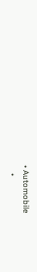• Automobile
    •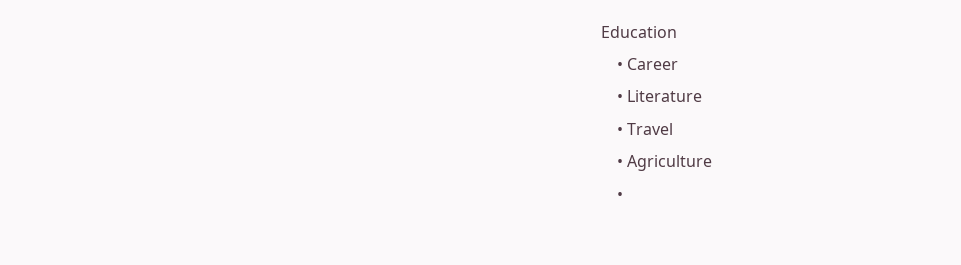Education
    • Career
    • Literature
    • Travel
    • Agriculture
    •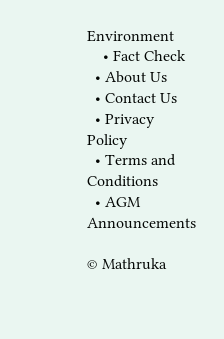Environment
    • Fact Check
  • About Us
  • Contact Us
  • Privacy Policy
  • Terms and Conditions
  • AGM Announcements

© Mathruka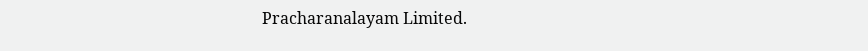Pracharanalayam Limited.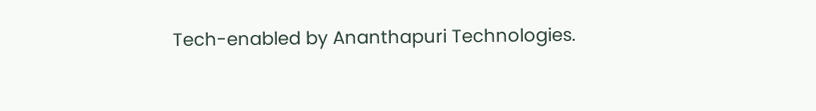Tech-enabled by Ananthapuri Technologies.